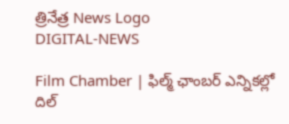త్రినేత్ర News Logo
DIGITAL-NEWS

Film Chamber | ఫిల్మ్ ఛాంబ‌ర్ ఎన్నిక‌ల్లో దిల్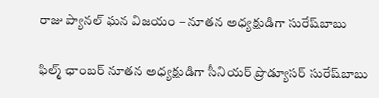రాజు ప్యాన‌ల్ ఘ‌న విజ‌యం – నూతన అధ్య‌క్షుడిగా సురేష్‌బాబు

ఫిల్మ్ ఛాంబ‌ర్ నూత‌న అధ్య‌క్షుడిగా సీనియ‌ర్ ప్రొడ్యూస‌ర్ సురేష్‌బాబు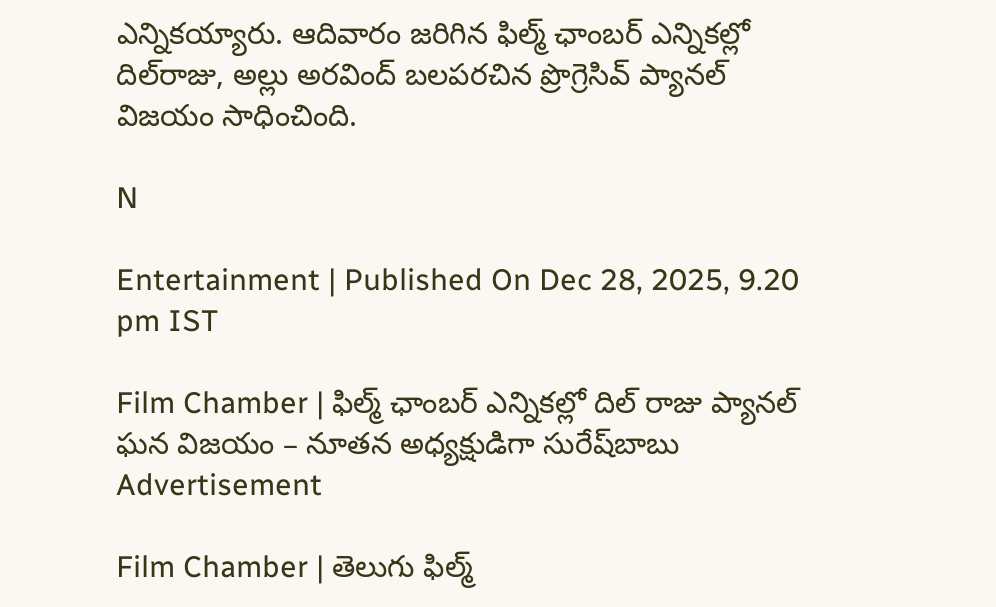ఎన్నిక‌య్యారు. ఆదివారం జ‌రిగిన ఫిల్మ్ ఛాంబ‌ర్ ఎన్నిక‌ల్లో దిల్‌రాజు, అల్లు అర‌వింద్ బ‌ల‌ప‌ర‌చిన ప్రొగ్రెసివ్ ప్యాన‌ల్ విజ‌యం సాధించింది.

N

Entertainment | Published On Dec 28, 2025, 9.20 pm IST

Film Chamber | ఫిల్మ్ ఛాంబ‌ర్ ఎన్నిక‌ల్లో దిల్ రాజు ప్యాన‌ల్ ఘ‌న విజ‌యం – నూతన అధ్య‌క్షుడిగా సురేష్‌బాబు
Advertisement

Film Chamber | తెలుగు ఫిల్మ్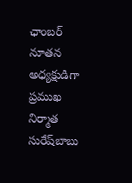ఛాంబ‌ర్ నూత‌న అధ్య‌క్షుడిగా ప్ర‌ముఖ నిర్మాత సురేష్‌బాబు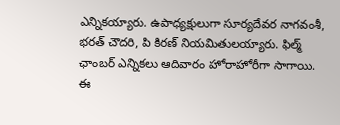ఎన్నిక‌య్యారు. ఉపాధ్య‌క్షులుగా సూర్య‌దేవ‌ర నాగ‌వంశీ, భ‌ర‌త్ చౌద‌రి, పి కిర‌ణ్‌ నియ‌మితుల‌య్యారు. ఫిల్మ్ ఛాంబ‌ర్ ఎన్నిక‌లు ఆదివారం హోరాహోరీగా సాగాయి. ఈ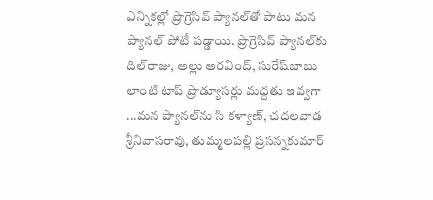ఎన్నిక‌ల్లో ప్రొగ్రెసివ్ ప్యాన‌ల్‌తో పాటు మ‌న ప్యాన‌ల్ పోటీ ప‌డ్డాయి. ప్రొగ్రెసివ్ ప్యాన‌ల్‌కు దిల్‌రాజు, అల్లు అర‌వింద్‌, సురేష్‌బాబు లాంటి టాప్ ప్రొడ్యూస‌ర్లు మ‌ద్ద‌తు ఇవ్వ‌గా ...మ‌న ప్యాన‌ల్‌ను సి క‌ళ్యాణ్‌, చ‌ద‌ల‌వాడ శ్రీనివాస‌రావు, తుమ్మ‌ల‌ప‌ల్లి ప్ర‌స‌న్న‌కుమార్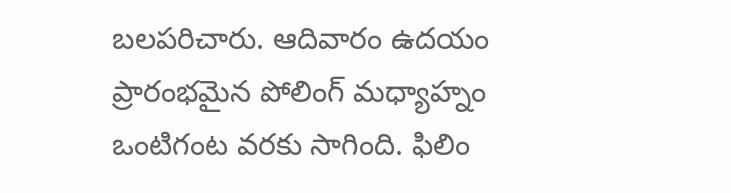బ‌ల‌ప‌రిచారు. ఆదివారం ఉద‌యం ప్రారంభ‌మైన పోలింగ్ మ‌ధ్యాహ్నం ఒంటిగంట వ‌ర‌కు సాగింది. ఫిలిం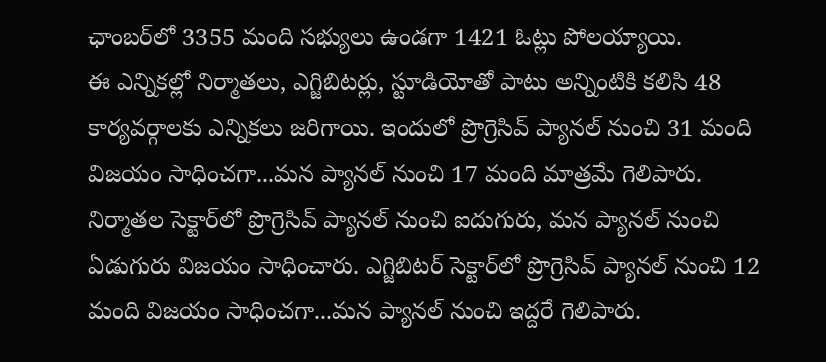ఛాంబ‌ర్‌లో 3355 మంది స‌భ్యులు ఉండ‌గా 1421 ఓట్లు పోల‌య్యాయి.
ఈ ఎన్నిక‌ల్లో నిర్మాత‌లు, ఎగ్జిబిట‌ర్లు, స్టూడియోతో పాటు అన్నింటికి క‌లిసి 48 కార్య‌వ‌ర్గాల‌కు ఎన్నిక‌లు జ‌రిగాయి. ఇందులో ప్రొగ్రెసివ్ ప్యాన‌ల్ నుంచి 31 మంది విజ‌యం సాధించ‌గా...మ‌న ప్యాన‌ల్ నుంచి 17 మంది మాత్ర‌మే గెలిపారు.
నిర్మాత‌ల సెక్టార్‌లో ప్రొగ్రెసివ్ ప్యాన‌ల్ నుంచి ఐదుగురు, మ‌న ప్యాన‌ల్ నుంచి ఏడుగురు విజ‌యం సాధించారు. ఎగ్జిబిట‌ర్ సెక్టార్‌లో ప్రొగ్రెసివ్ ప్యాన‌ల్ నుంచి 12 మంది విజ‌యం సాధించ‌గా...మన ప్యాన‌ల్ నుంచి ఇద్ద‌రే గెలిపారు.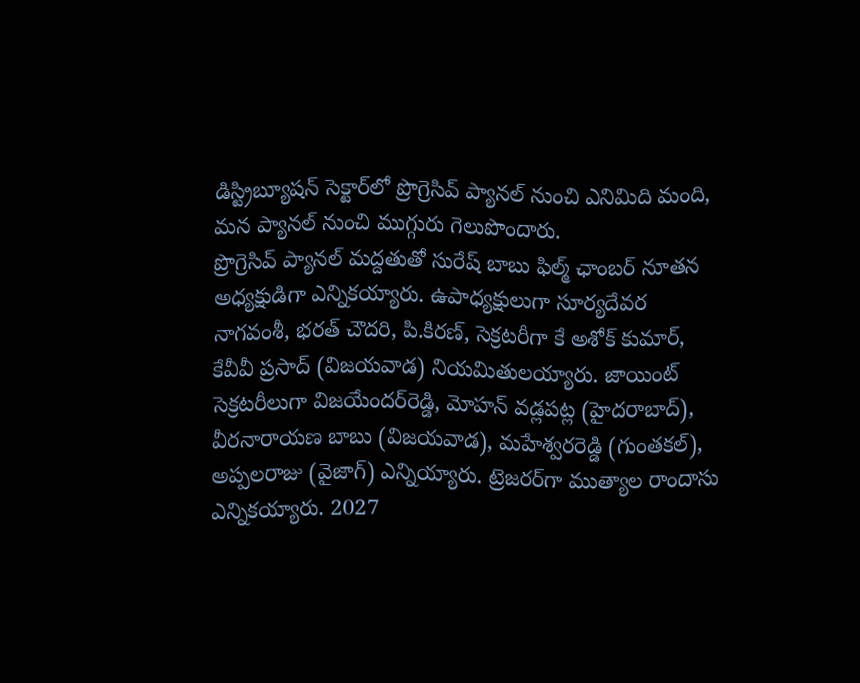డిస్ట్రిబ్యూష‌న్ సెక్టార్‌లో ప్రొగ్రెసివ్ ప్యాన‌ల్ నుంచి ఎనిమిది మంది, మ‌న ప్యాన‌ల్ నుంచి ముగ్గురు గెలుపొందారు.
ప్రొగ్రెసివ్ ప్యాన‌ల్ మ‌ద్ద‌తుతో సురేష్ బాబు ఫిల్మ్ ఛాంబ‌ర్ నూత‌న అధ్య‌క్షుడిగా ఎన్నిక‌య్యారు. ఉపాధ్య‌క్షులుగా సూర్య‌దేవ‌ర నాగ‌వంశీ, భ‌ర‌త్ చౌద‌రి, పి.కిర‌ణ్‌, సెక్ర‌ట‌రీగా కే అశోక్ కుమార్‌, కేవీవీ ప్ర‌సాద్ (విజ‌య‌వాడ‌) నియ‌మితుల‌య్యారు. జాయింట్ సెక్ర‌ట‌రీలుగా విజ‌యేంద‌ర్‌రెడ్డి, మోహ‌న్ వ‌డ్ల‌ప‌ట్ల (హైద‌రాబాద్‌), వీర‌నారాయ‌ణ బాబు (విజ‌య‌వాడ‌), మ‌హేశ్వ‌ర‌రెడ్డి (గుంత‌క‌ల్‌), అప్ప‌ల‌రాజు (వైజాగ్‌) ఎన్నియ్యారు. ట్రెజ‌ర‌ర్‌గా ముత్యాల రాందాసు ఎన్నిక‌య్యారు. 2027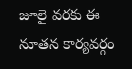జూలై వ‌ర‌కు ఈ నూత‌న కార్య‌వ‌ర్గం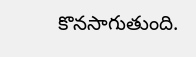కొన‌సాగుతుంది.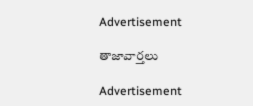Advertisement

తాజావార్తలు

Advertisement